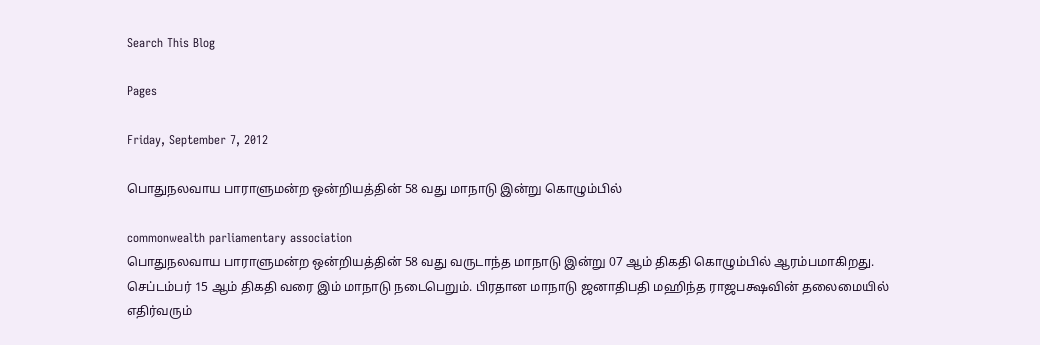Search This Blog

Pages

Friday, September 7, 2012

பொதுநலவாய பாராளுமன்ற ஒன்றியத்தின் 58 வது மாநாடு இன்று கொழும்பில்

commonwealth parliamentary association
பொதுநலவாய பாராளுமன்ற ஒன்றியத்தின் 58 வது வருடாந்த மாநாடு இன்று 07 ஆம் திகதி கொழும்பில் ஆரம்பமாகிறது.
செப்டம்பர் 15 ஆம் திகதி வரை இம் மாநாடு நடைபெறும். பிரதான மாநாடு ஜனாதிபதி மஹிந்த ராஜபக்ஷவின் தலைமையில் எதிர்வரும்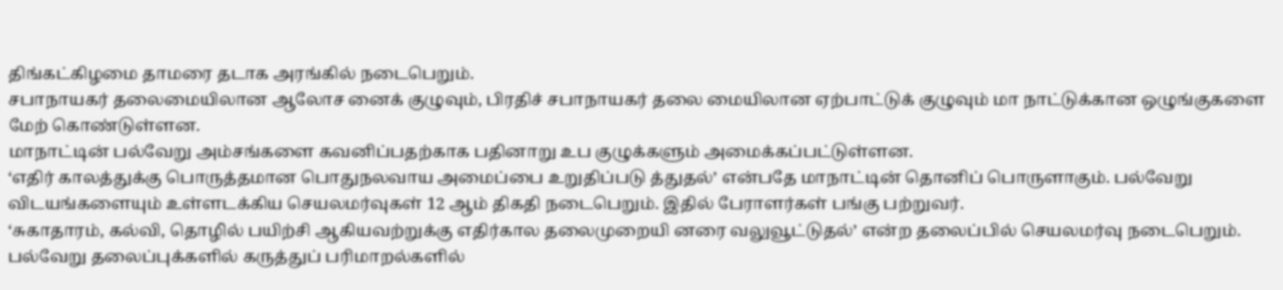திங்கட்கிழமை தாமரை தடாக அரங்கில் நடைபெறும்.
சபாநாயகர் தலைமையிலான ஆலோச னைக் குழுவும், பிரதிச் சபாநாயகர் தலை மையிலான ஏற்பாட்டுக் குழுவும் மா நாட்டுக்கான ஒழுங்குகளை மேற் கொண்டுள்ளன.
மாநாட்டின் பல்வேறு அம்சங்களை கவனிப்பதற்காக பதினாறு உப குழுக்களும் அமைக்கப்பட்டுள்ளன.
‘எதிர் காலத்துக்கு பொருத்தமான பொதுநலவாய அமைப்பை உறுதிப்படு த்துதல்’ என்பதே மாநாட்டின் தொனிப் பொருளாகும். பல்வேறு விடயங்களையும் உள்ளடக்கிய செயலமர்வுகள் 12 ஆம் திகதி நடைபெறும். இதில் பேராளர்கள் பங்கு பற்றுவர்.
‘சுகாதாரம், கல்வி, தொழில் பயிற்சி ஆகியவற்றுக்கு எதிர்கால தலைமுறையி னரை வலுவூட்டுதல்’ என்ற தலைப்பில் செயலமர்வு நடைபெறும். பல்வேறு தலைப்புக்களில் கருத்துப் பரிமாறல்களில்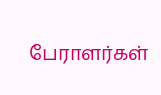பேராளர்கள்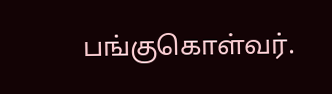பங்குகொள்வர்.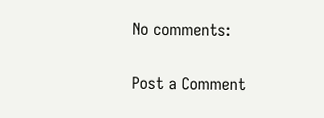No comments:

Post a Comment